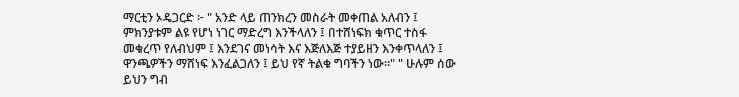ማርቲን ኦዴጋርድ ፦ " አንድ ላይ ጠንክረን መስራት መቀጠል አለብን ፤ ምክንያቱም ልዩ የሆነ ነገር ማድረግ እንችላለን ፤ በተሸነፍክ ቁጥር ተስፋ መቁረጥ የለብህም ፤ እንደገና መነሳት እና እጅለእጅ ተያይዘን እንቀጥላለን ፤ ዋንጫዎችን ማሸነፍ እንፈልጋለን ፤ ይህ የኛ ትልቁ ግባችን ነው።" " ሁሉም ሰው ይህን ግብ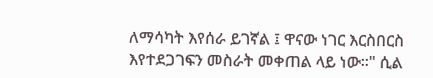ለማሳካት እየሰራ ይገኛል ፤ ዋናው ነገር እርስበርስ እየተደጋገፍን መስራት መቀጠል ላይ ነው።" ሲል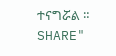ተናግሯል ። SHARE"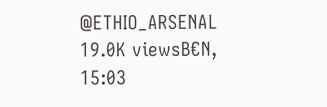@ETHIO_ARSENAL 19.0K viewsB€N, 15:03